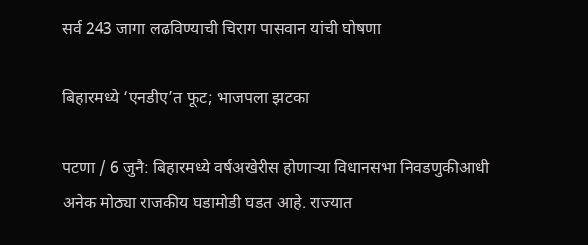सर्व 243 जागा लढविण्याची चिराग पासवान यांची घोषणा

बिहारमध्ये ‘एनडीए’त फूट; भाजपला झटका

पटणा / 6 जुनै: बिहारमध्ये वर्षअखेरीस होणार्‍या विधानसभा निवडणुकीआधी अनेक मोठ्या राजकीय घडामोडी घडत आहे. राज्यात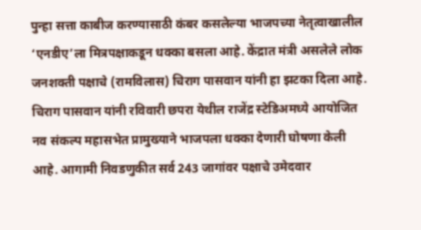पुन्हा सत्ता काबीज करण्यासाठी कंबर कसलेल्या भाजपच्या नेतृत्वाखालील ‘एनडीए’ला मित्रपक्षाकडून धक्का बसला आहे. केंद्रात मंत्री असलेले लोक जनशक्ती पक्षाचे (रामविलास) चिराग पासवान यांनी हा झटका दिला आहे. चिराग पासवान यांनी रविवारी छपरा येथील राजेंद्र स्टेडिअमध्ये आयोजित नव संकल्प महासभेत प्रामुख्याने भाजपला धक्का देणारी घोषणा केली आहे. आगामी निवडणुकीत सर्व 243 जागांवर पक्षाचे उमेदवार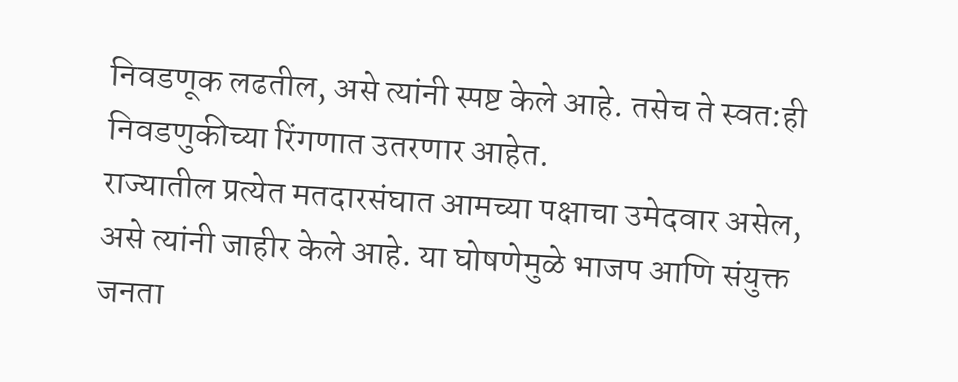निवडणूक लढतील, असे त्यांनी स्पष्ट केले आहे. तसेच ते स्वत:ही निवडणुकीच्या रिंगणात उतरणार आहेत.
राज्यातील प्रत्येत मतदारसंघात आमच्या पक्षाचा उमेदवार असेल, असे त्यांनी जाहीर केले आहे. या घोषणेमुळे भाजप आणि संयुक्त जनता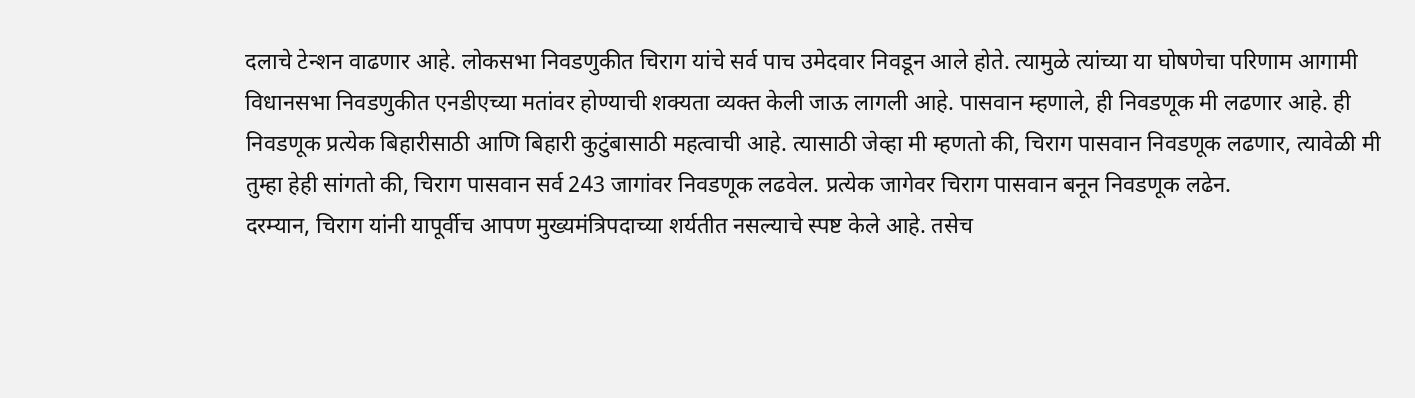दलाचे टेन्शन वाढणार आहे. लोकसभा निवडणुकीत चिराग यांचे सर्व पाच उमेदवार निवडून आले होते. त्यामुळे त्यांच्या या घोषणेचा परिणाम आगामी विधानसभा निवडणुकीत एनडीएच्या मतांवर होण्याची शक्यता व्यक्त केली जाऊ लागली आहे. पासवान म्हणाले, ही निवडणूक मी लढणार आहे. ही निवडणूक प्रत्येक बिहारीसाठी आणि बिहारी कुटुंबासाठी महत्वाची आहे. त्यासाठी जेव्हा मी म्हणतो की, चिराग पासवान निवडणूक लढणार, त्यावेळी मी तुम्हा हेही सांगतो की, चिराग पासवान सर्व 243 जागांवर निवडणूक लढवेल. प्रत्येक जागेवर चिराग पासवान बनून निवडणूक लढेन.
दरम्यान, चिराग यांनी यापूर्वीच आपण मुख्यमंत्रिपदाच्या शर्यतीत नसल्याचे स्पष्ट केले आहे. तसेच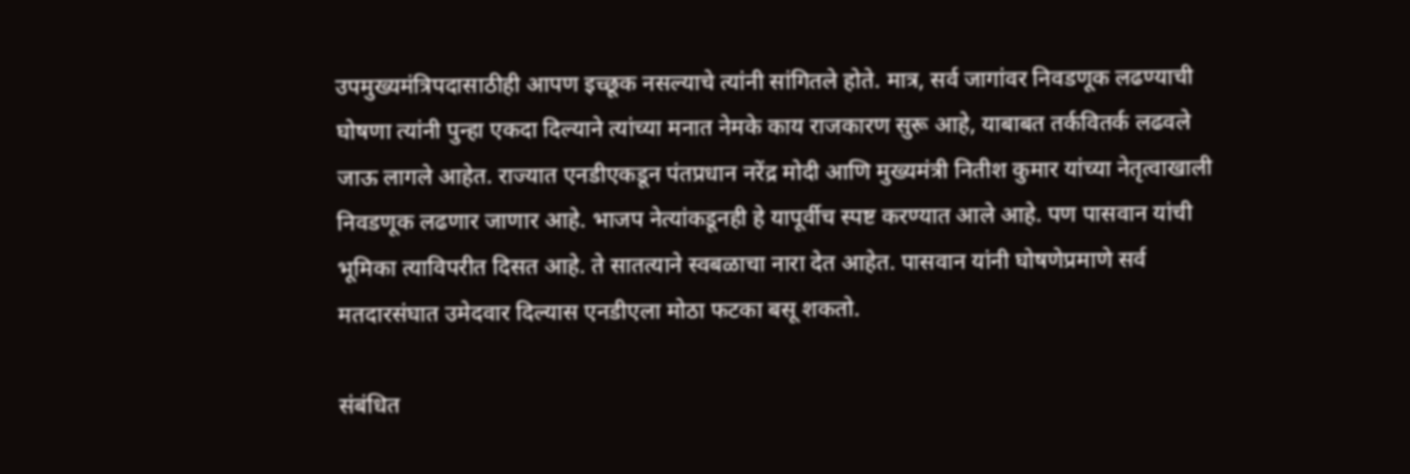उपमुख्यमंत्रिपदासाठीही आपण इच्छूक नसल्याचे त्यांनी सांगितले होते. मात्र, सर्व जागांवर निवडणूक लढण्याची घोषणा त्यांनी पुन्हा एकदा दिल्याने त्यांच्या मनात नेमके काय राजकारण सुरू आहे, याबाबत तर्कवितर्क लढवले जाऊ लागले आहेत. राज्यात एनडीएकडून पंतप्रधान नरेंद्र मोदी आणि मुख्यमंत्री नितीश कुमार यांच्या नेतृत्वाखाली निवडणूक लढणार जाणार आहे. भाजप नेत्यांकडूनही हे यापूर्वीच स्पष्ट करण्यात आले आहे. पण पासवान यांची भूमिका त्याविपरीत दिसत आहे. ते सातत्याने स्वबळाचा नारा देत आहेत. पासवान यांनी घोषणेप्रमाणे सर्व मतदारसंघात उमेदवार दिल्यास एनडीएला मोठा फटका बसू शकतो.

संबंधित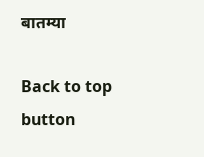बातम्या

Back to top button